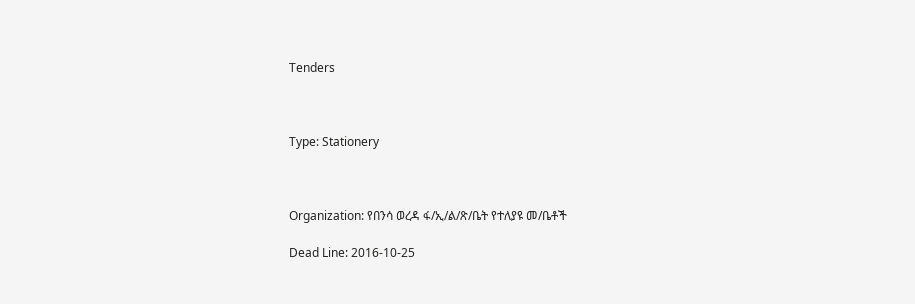Tenders



Type: Stationery



Organization: የበንሳ ወረዳ ፋ/ኢ/ል/ጽ/ቤት የተለያዩ መ/ቤቶች

Dead Line: 2016-10-25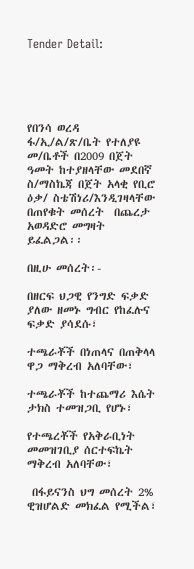Tender Detail:





የበንሳ ወረዳ ፋ/ኢ/ል/ጽ/ቤት የተለያዩ መ/ቤቶች በ2009 በጀት ዓመት ከተያዘላቸው መደበኛ ስ/ማስኬጃ በጀት አላቂ የቢሮ ዕቃ/ ስቴሽነሪ/እንዲገዛላቸው በጠየቁት መሰረት  በጨረታ አወዳድሮ መግዛት ይፈልጋል፡፡

በዚሁ መሰረት፡-

በዘርፍ ህጋዊ የንግድ ፍቃድ ያለው ዘመኑ ግብር የከፈሉና ፍቃድ ያሳደሱ፣

ተጫራቾች በነጠላና በጠቅላላ ዋጋ ማቅረብ አለባቸው፣

ተጫራቾች ከተጨማሪ እሴት ታክስ ተመዝጋቢ የሆኑ፣

የተጫረቾች የአቅራቢነት መመዝገቢያ ሰርተፍኬት ማቅረብ አለባቸው፣

 በፋይናንስ ህግ መሰረት 2% ዊዝሆልድ መክፈል የሚችል፣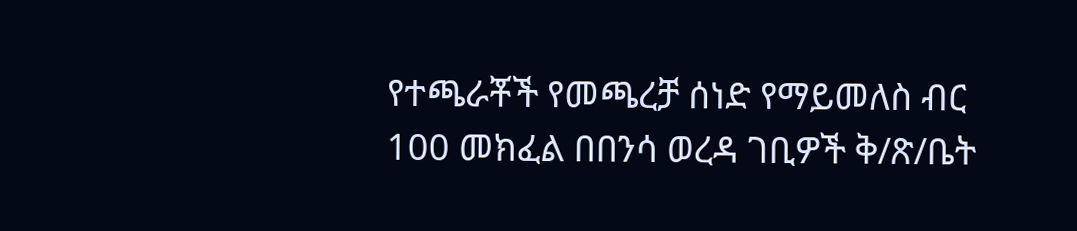የተጫራቾች የመጫረቻ ሰነድ የማይመለስ ብር 100 መክፈል በበንሳ ወረዳ ገቢዎች ቅ/ጽ/ቤት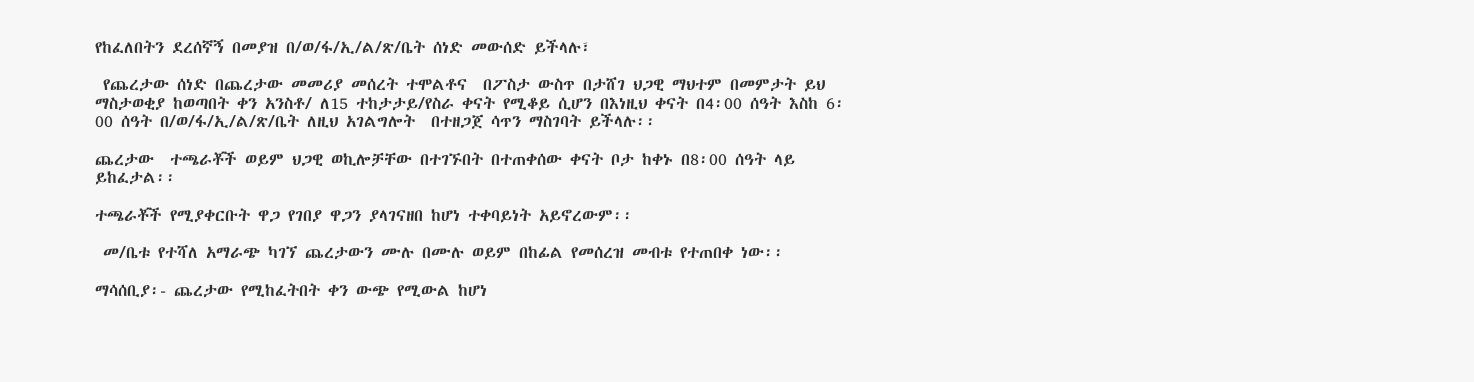የከፈለበትን ደረሰኛኝ በመያዝ በ/ወ/ፋ/ኢ/ል/ጽ/ቤት ሰነድ መውሰድ ይችላሉ፣

 የጨረታው ሰነድ በጨረታው መመሪያ መሰረት ተሞልቶና  በፖስታ ውስጥ በታሸገ ህጋዊ ማህተም በመምታት ይህ ማስታወቂያ ከወጣበት ቀን አንስቶ/ ለ15 ተከታታይ/የስራ ቀናት የሚቆይ ሲሆን በእነዚህ ቀናት በ4፡00 ሰዓት እስከ 6፡00 ሰዓት በ/ወ/ፋ/ኢ/ል/ጽ/ቤት ለዚህ አገልግሎት  በተዘጋጀ ሳጥን ማስገባት ይችላሉ፡፡

ጨረታው  ተጫራቾች ወይም ህጋዊ ወኪሎቻቸው በተገኙበት በተጠቀሰው ቀናት ቦታ ከቀኑ በ8፡00 ሰዓት ላይ ይከፈታል፡፡

ተጫራቾች የሚያቀርቡት ዋጋ የገበያ ዋጋን ያላገናዘበ ከሆነ ተቀባይነት አይኖረውም፡፡

 መ/ቤቱ የተሻለ አማራጭ ካገኘ ጨረታውን ሙሉ በሙሉ ወይም በከፊል የመሰረዝ መብቱ የተጠበቀ ነው፡፡

ማሳሰቢያ፡- ጨረታው የሚከፈትበት ቀን ውጭ የሚውል ከሆነ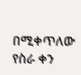በሚቀጥለው የስራ ቀን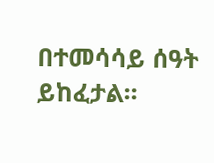በተመሳሳይ ሰዓት ይከፈታል፡፡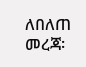ለበለጠ መረጃ፡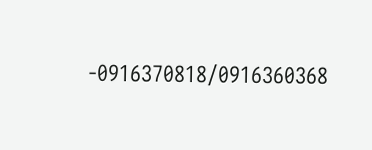-0916370818/0916360368